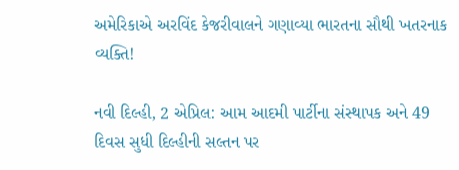અમેરિકાએ અરવિંદ કેજરીવાલને ગણાવ્યા ભારતના સૌથી ખતરનાક વ્યક્તિ!

નવી દિલ્હી, 2 એપ્રિલ: આમ આદમી પાર્ટીના સંસ્થાપક અને 49 દિવસ સુધી દિલ્હીની સલ્તન પર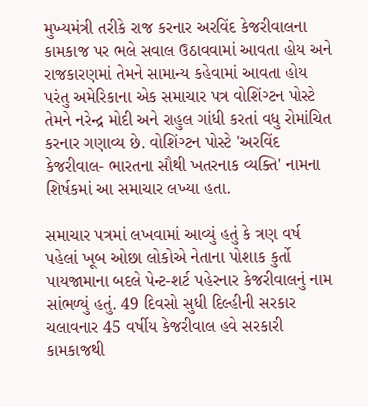મુખ્યમંત્રી તરીકે રાજ કરનાર અરવિંદ કેજરીવાલના કામકાજ પર ભલે સવાલ ઉઠાવવામાં આવતા હોય અને રાજકારણમાં તેમને સામાન્ય કહેવામાં આવતા હોય પરંતુ અમેરિકાના એક સમાચાર પત્ર વોશિંગ્ટન પોસ્ટે તેમને નરેન્દ્ર મોદી અને રાહુલ ગાંધી કરતાં વધુ રોમાંચિત કરનાર ગણાવ્ય છે. વોશિંગ્ટન પોસ્ટે 'અરવિંદ કેજરીવાલ- ભારતના સૌથી ખતરનાક વ્યક્તિ' નામના શિર્ષકમાં આ સમાચાર લખ્યા હતા.

સમાચાર પત્રમાં લખવામાં આવ્યું હતું કે ત્રણ વર્ષ પહેલાં ખૂબ ઓછા લોકોએ નેતાના પોશાક કુર્તો પાયજામાના બદલે પેન્ટ-શર્ટ પહેરનાર કેજરીવાલનું નામ સાંભળ્યું હતું. 49 દિવસો સુધી દિલ્હીની સરકાર ચલાવનાર 45 વર્ષીય કેજરીવાલ હવે સરકારી કામકાજથી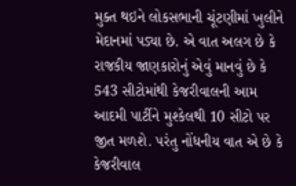મુક્ત થઇને લોકસભાની ચૂંટણીમાં ખુલીને મેદાનમાં પડ્યા છે. એ વાત અલગ છે કે રાજકીય જાણકારોનું એવું માનવું છે કે 543 સીટોમાંથી કેજરીવાલની આમ આદમી પાર્ટીને મુશ્કેલથી 10 સીટો પર જીત મળશે. પરંતુ નોંધનીય વાત એ છે કે કેજરીવાલ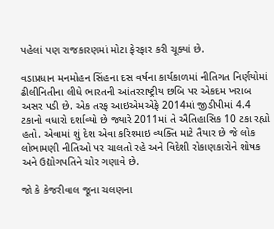પહેલાં પણ રાજકારણમાં મોટા ફેરફાર કરી ચૂક્યાં છે.

વડાપ્રધાન મનમોહન સિંહના દસ વર્ષના કાર્યકાળમાં નીતિગત નિર્ણયોમાં ઢીલીનિતીના લીધે ભારતની આંતરરાષ્ટ્રીય છબિ પર એકદમ ખરાબ અસર પડી છે. એક તરફ આઇએમએફે 2014માં જીડીપીમાં 4.4 ટકાનો વધારો દર્શાવ્યો છે જ્યારે 2011માં તે ઐતિહાસિક 10 ટકા રહ્યો હતો. એવામાં શું દેશ એવા કરિશ્માઇ વ્યક્તિ માટે તૈયાર છે જે લોક લોભામણી નીતિઓ પર ચાલતો રહે અને વિદેશી રોકાણકારોને શોષક અને ઉદ્યોગપતિને ચોર ગણાવે છે.

જો કે કેજરીવાલ જૂના ચલણના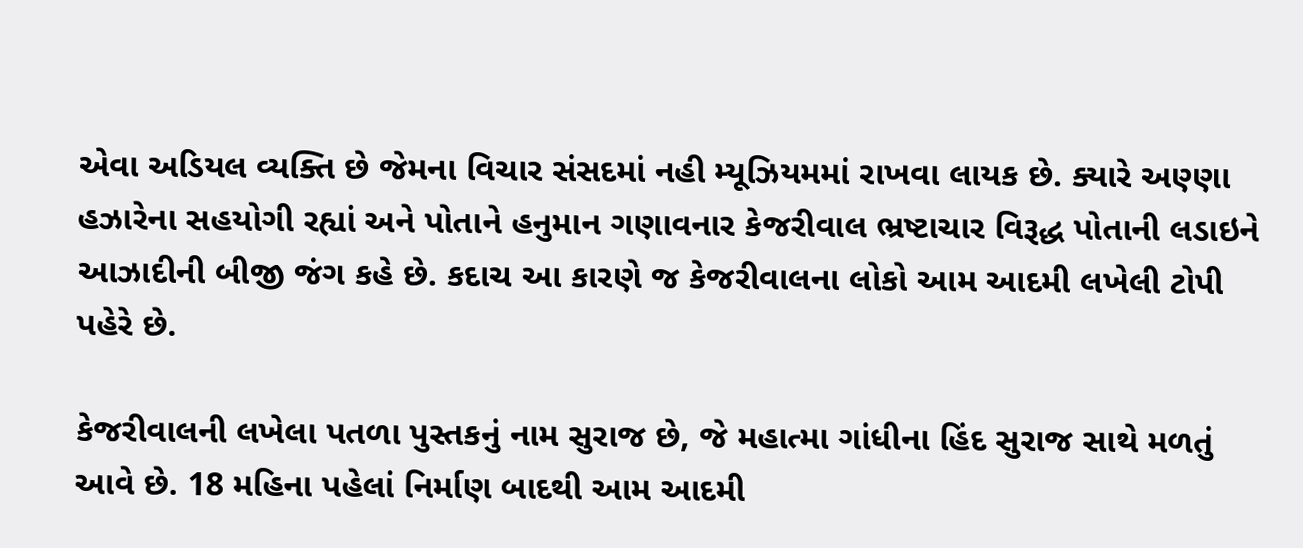એવા અડિયલ વ્યક્તિ છે જેમના વિચાર સંસદમાં નહી મ્યૂઝિયમમાં રાખવા લાયક છે. ક્યારે અણ્ણા હઝારેના સહયોગી રહ્યાં અને પોતાને હનુમાન ગણાવનાર કેજરીવાલ ભ્રષ્ટાચાર વિરૂદ્ધ પોતાની લડાઇને આઝાદીની બીજી જંગ કહે છે. કદાચ આ કારણે જ કેજરીવાલના લોકો આમ આદમી લખેલી ટોપી પહેરે છે.

કેજરીવાલની લખેલા પતળા પુસ્તકનું નામ સુરાજ છે, જે મહાત્મા ગાંધીના હિંદ સુરાજ સાથે મળતું આવે છે. 18 મહિના પહેલાં નિર્માણ બાદથી આમ આદમી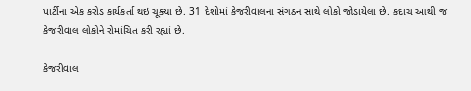પાર્ટીના એક કરોડ કાર્યકર્તા થઇ ચૂક્યા છે. 31 દેશોમાં કેજરીવાલના સંગઠન સાથે લોકો જોડાયેલા છે. કદાચ આથી જ કેજરીવાલ લોકોને રોમાંચિત કરી રહ્યાં છે.

કેજરીવાલ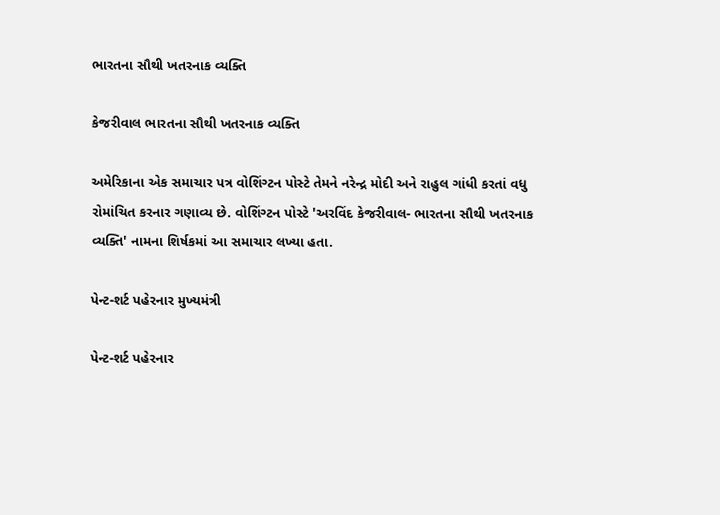ભારતના સૌથી ખતરનાક વ્યક્તિ

કેજરીવાલ ભારતના સૌથી ખતરનાક વ્યક્તિ

અમેરિકાના એક સમાચાર પત્ર વોશિંગ્ટન પોસ્ટે તેમને નરેન્દ્ર મોદી અને રાહુલ ગાંધી કરતાં વધુ રોમાંચિત કરનાર ગણાવ્ય છે. વોશિંગ્ટન પોસ્ટે 'અરવિંદ કેજરીવાલ- ભારતના સૌથી ખતરનાક વ્યક્તિ' નામના શિર્ષકમાં આ સમાચાર લખ્યા હતા.

પેન્ટ-શર્ટ પહેરનાર મુખ્યમંત્રી

પેન્ટ-શર્ટ પહેરનાર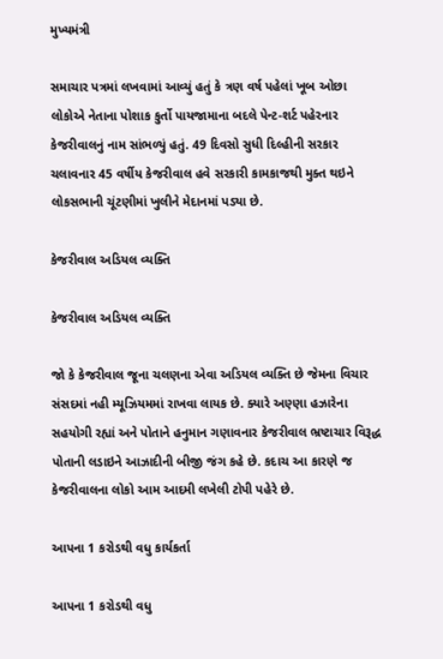મુખ્યમંત્રી

સમાચાર પત્રમાં લખવામાં આવ્યું હતું કે ત્રણ વર્ષ પહેલાં ખૂબ ઓછા લોકોએ નેતાના પોશાક કુર્તો પાયજામાના બદલે પેન્ટ-શર્ટ પહેરનાર કેજરીવાલનું નામ સાંભળ્યું હતું. 49 દિવસો સુધી દિલ્હીની સરકાર ચલાવનાર 45 વર્ષીય કેજરીવાલ હવે સરકારી કામકાજથી મુક્ત થઇને લોકસભાની ચૂંટણીમાં ખુલીને મેદાનમાં પડ્યા છે.

કેજરીવાલ અડિયલ વ્યક્તિ

કેજરીવાલ અડિયલ વ્યક્તિ

જો કે કેજરીવાલ જૂના ચલણના એવા અડિયલ વ્યક્તિ છે જેમના વિચાર સંસદમાં નહી મ્યૂઝિયમમાં રાખવા લાયક છે. ક્યારે અણ્ણા હઝારેના સહયોગી રહ્યાં અને પોતાને હનુમાન ગણાવનાર કેજરીવાલ ભ્રષ્ટાચાર વિરૂદ્ધ પોતાની લડાઇને આઝાદીની બીજી જંગ કહે છે. કદાચ આ કારણે જ કેજરીવાલના લોકો આમ આદમી લખેલી ટોપી પહેરે છે.

આપના 1 કરોડથી વધુ કાર્યકર્તા

આપના 1 કરોડથી વધુ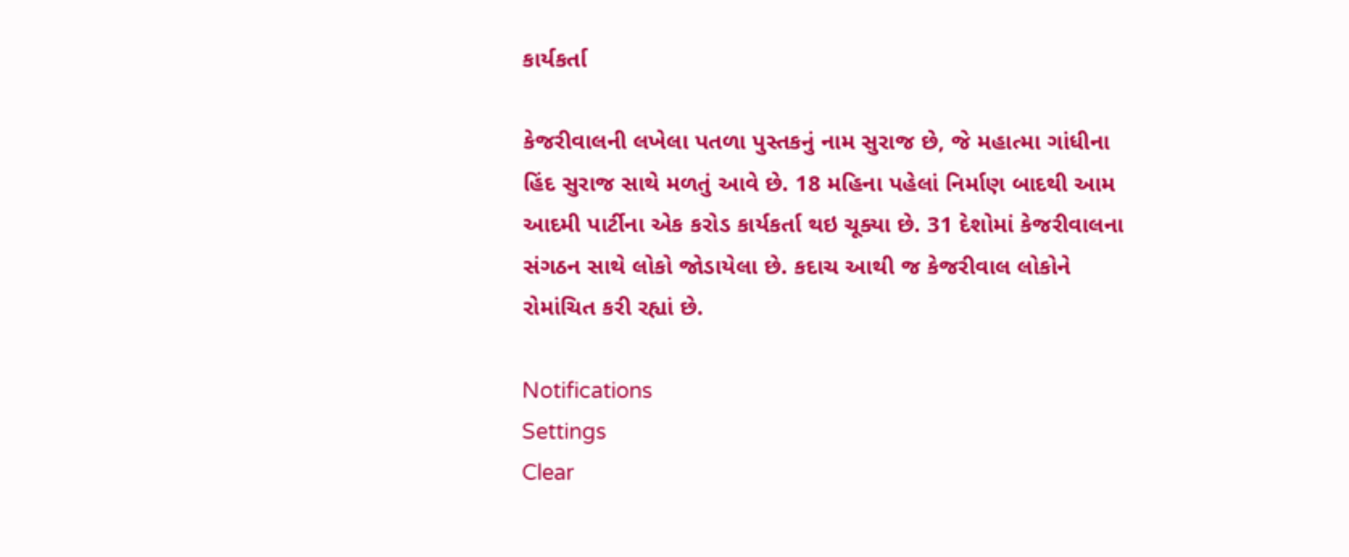કાર્યકર્તા

કેજરીવાલની લખેલા પતળા પુસ્તકનું નામ સુરાજ છે, જે મહાત્મા ગાંધીના હિંદ સુરાજ સાથે મળતું આવે છે. 18 મહિના પહેલાં નિર્માણ બાદથી આમ આદમી પાર્ટીના એક કરોડ કાર્યકર્તા થઇ ચૂક્યા છે. 31 દેશોમાં કેજરીવાલના સંગઠન સાથે લોકો જોડાયેલા છે. કદાચ આથી જ કેજરીવાલ લોકોને રોમાંચિત કરી રહ્યાં છે.

Notifications
Settings
Clear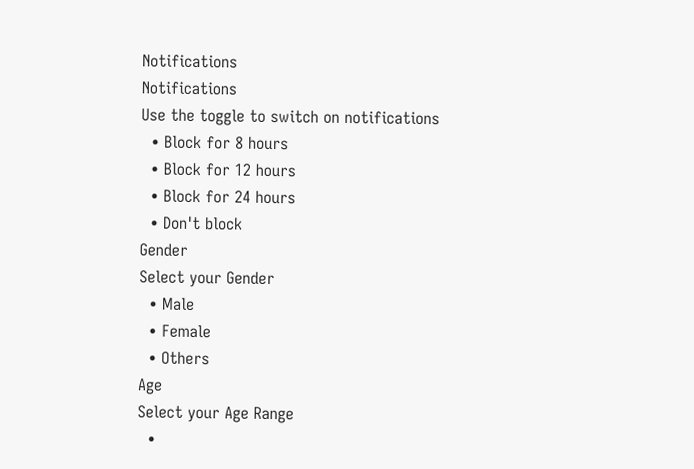Notifications
Notifications
Use the toggle to switch on notifications
  • Block for 8 hours
  • Block for 12 hours
  • Block for 24 hours
  • Don't block
Gender
Select your Gender
  • Male
  • Female
  • Others
Age
Select your Age Range
  •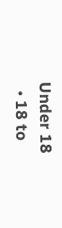Under 18
  • 18 to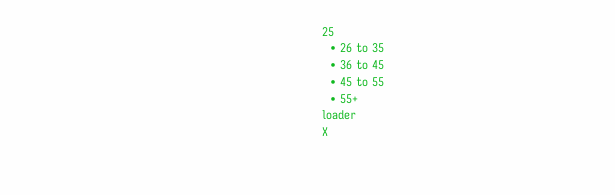25
  • 26 to 35
  • 36 to 45
  • 45 to 55
  • 55+
loader
X